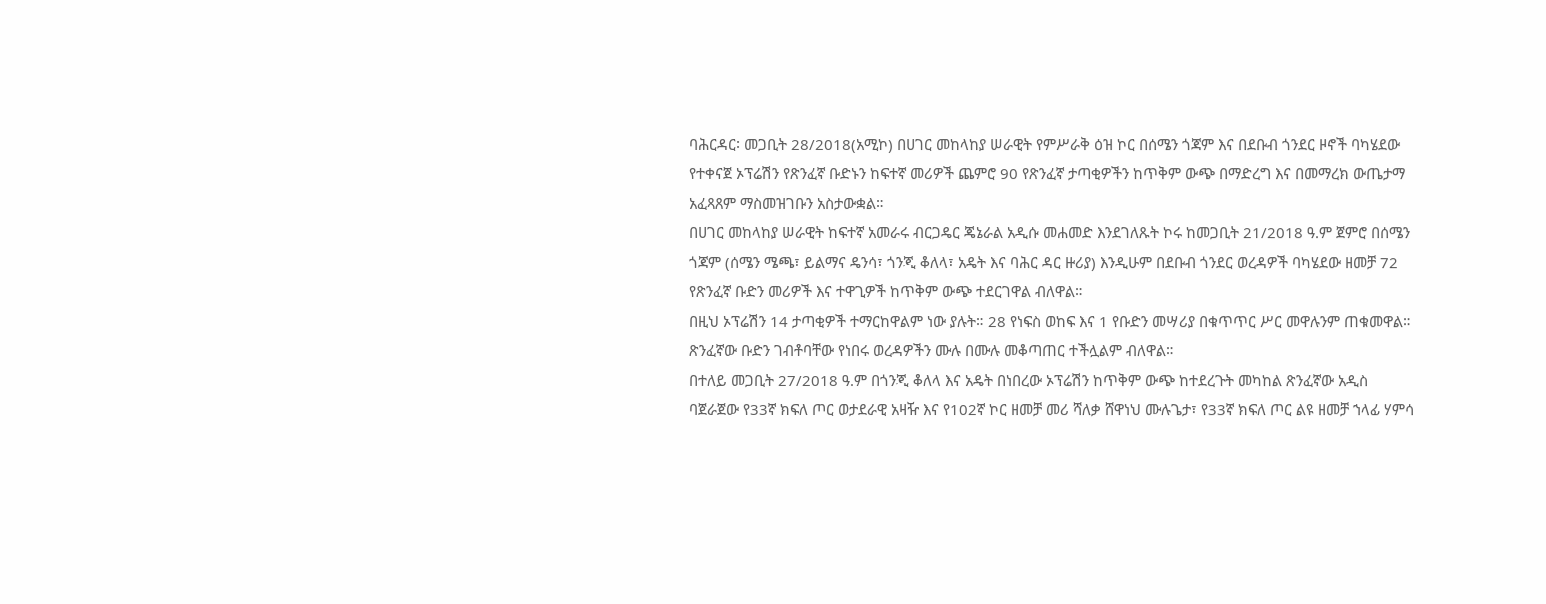ባሕርዳር፡ መጋቢት 28/2018(አሚኮ) በሀገር መከላከያ ሠራዊት የምሥራቅ ዕዝ ኮር በሰሜን ጎጃም እና በደቡብ ጎንደር ዞኖች ባካሄደው የተቀናጀ ኦፕሬሽን የጽንፈኛ ቡድኑን ከፍተኛ መሪዎች ጨምሮ 90 የጽንፈኛ ታጣቂዎችን ከጥቅም ውጭ በማድረግ እና በመማረክ ውጤታማ አፈጻጸም ማስመዝገቡን አስታውቋል።
በሀገር መከላከያ ሠራዊት ከፍተኛ አመራሩ ብርጋዴር ጄኔራል አዲሱ መሐመድ እንደገለጹት ኮሩ ከመጋቢት 21/2018 ዓ.ም ጀምሮ በሰሜን ጎጃም (ሰሜን ሜጫ፣ ይልማና ዴንሳ፣ ጎንጂ ቆለላ፣ አዴት እና ባሕር ዳር ዙሪያ) እንዲሁም በደቡብ ጎንደር ወረዳዎች ባካሄደው ዘመቻ 72 የጽንፈኛ ቡድን መሪዎች እና ተዋጊዎች ከጥቅም ውጭ ተደርገዋል ብለዋል።
በዚህ ኦፕሬሽን 14 ታጣቂዎች ተማርከዋልም ነው ያሉት። 28 የነፍስ ወከፍ እና 1 የቡድን መሣሪያ በቁጥጥር ሥር መዋሉንም ጠቁመዋል።
ጽንፈኛው ቡድን ገብቶባቸው የነበሩ ወረዳዎችን ሙሉ በሙሉ መቆጣጠር ተችሏልም ብለዋል።
በተለይ መጋቢት 27/2018 ዓ.ም በጎንጂ ቆለላ እና አዴት በነበረው ኦፕሬሽን ከጥቅም ውጭ ከተደረጉት መካከል ጽንፈኛው አዲስ ባጀራጀው የ33ኛ ክፍለ ጦር ወታደራዊ አዛዥ እና የ102ኛ ኮር ዘመቻ መሪ ሻለቃ ሸዋነህ ሙሉጌታ፣ የ33ኛ ክፍለ ጦር ልዩ ዘመቻ ኀላፊ ሃምሳ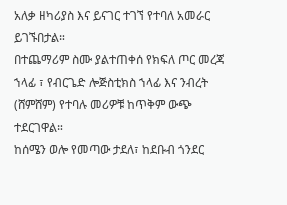አለቃ ዘካሪያስ እና ይናገር ተገኘ የተባለ አመራር ይገኙበታል።
በተጨማሪም ስሙ ያልተጠቀሰ የክፍለ ጦር መረጃ ኀላፊ ፣ የብርጌድ ሎጅስቲክስ ኀላፊ እና ንብረት (ሸምሸም) የተባሉ መሪዎቹ ከጥቅም ውጭ ተደርገዋል።
ከሰሜን ወሎ የመጣው ታደለ፣ ከደቡብ ጎንደር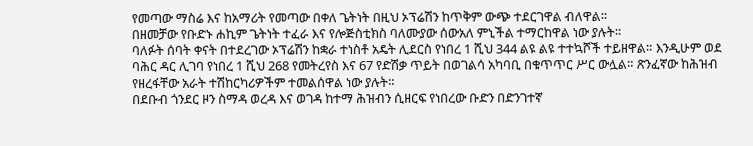የመጣው ማስሬ እና ከአማሪት የመጣው በቀለ ጌትነት በዚህ ኦፕሬሽን ከጥቅም ውጭ ተደርገዋል ብለዋል።
በዘመቻው የቡድኑ ሐኪም ጌትነት ተፈራ እና የሎጅስቲክስ ባለሙያው ሰውአለ ምኒችል ተማርከዋል ነው ያሉት።
ባለፉት ሰባት ቀናት በተደረገው ኦፕሬሽን ከቋራ ተነስቶ አዴት ሊደርስ የነበረ 1 ሺህ 344 ልዩ ልዩ ተተኳሾች ተይዘዋል። እንዲሁም ወደ ባሕር ዳር ሊገባ የነበረ 1 ሺህ 268 የመትረየስ እና 67 የድሽቃ ጥይት በወገልሳ አካባቢ በቁጥጥር ሥር ውሏል። ጽንፈኛው ከሕዝብ የዘረፋቸው አራት ተሽከርካሪዎችም ተመልሰዋል ነው ያሉት።
በደቡብ ጎንደር ዞን ስማዳ ወረዳ እና ወገዳ ከተማ ሕዝብን ሲዘርፍ የነበረው ቡድን በድንገተኛ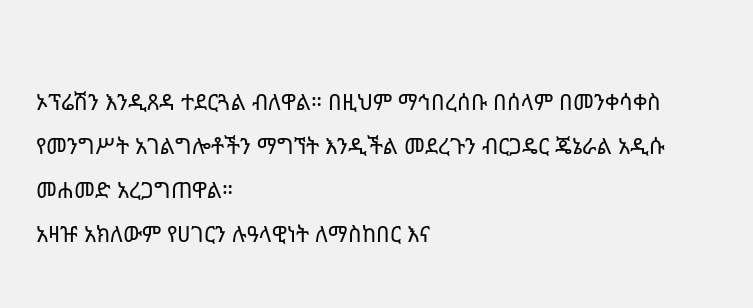ኦፕሬሽን እንዲጸዳ ተደርጓል ብለዋል። በዚህም ማኅበረሰቡ በሰላም በመንቀሳቀስ የመንግሥት አገልግሎቶችን ማግኘት እንዲችል መደረጉን ብርጋዴር ጄኔራል አዲሱ መሐመድ አረጋግጠዋል።
አዛዡ አክለውም የሀገርን ሉዓላዊነት ለማስከበር እና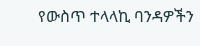የውስጥ ተላላኪ ባንዳዎችን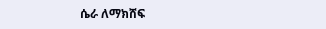ሴራ ለማክሸፍ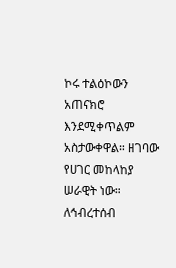ኮሩ ተልዕኮውን አጠናክሮ እንደሚቀጥልም አስታውቀዋል። ዘገባው የሀገር መከላከያ ሠራዊት ነው።
ለኅብረተሰብ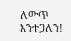ለውጥ እንተጋለን!